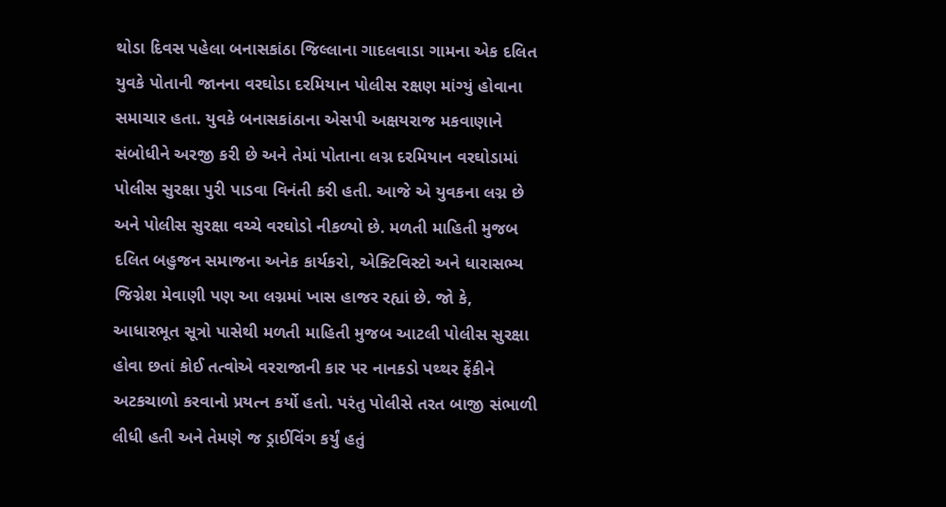થોડા દિવસ પહેલા બનાસકાંઠા જિલ્લાના ગાદલવાડા ગામના એક દલિત યુવકે પોતાની જાનના વરઘોડા દરમિયાન પોલીસ રક્ષણ માંગ્યું હોવાના સમાચાર હતા. યુવકે બનાસકાંઠાના એસપી અક્ષયરાજ મકવાણાને સંબોધીને અરજી કરી છે અને તેમાં પોતાના લગ્ન દરમિયાન વરઘોડામાં પોલીસ સુરક્ષા પુરી પાડવા વિનંતી કરી હતી. આજે એ યુવકના લગ્ન છે અને પોલીસ સુરક્ષા વચ્ચે વરઘોડો નીકળ્યો છે. મળતી માહિતી મુજબ દલિત બહુજન સમાજના અનેક કાર્યકરો, એક્ટિવિસ્ટો અને ધારાસભ્ય જિગ્નેશ મેવાણી પણ આ લગ્નમાં ખાસ હાજર રહ્યાં છે. જો કે, આધારભૂત સૂત્રો પાસેથી મળતી માહિતી મુજબ આટલી પોલીસ સુરક્ષા હોવા છતાં કોઈ તત્વોએ વરરાજાની કાર પર નાનકડો પથ્થર ફેંકીને અટકચાળો કરવાનો પ્રયત્ન કર્યો હતો. પરંતુ પોલીસે તરત બાજી સંભાળી લીધી હતી અને તેમણે જ ડ્રાઈવિંગ કર્યું હતું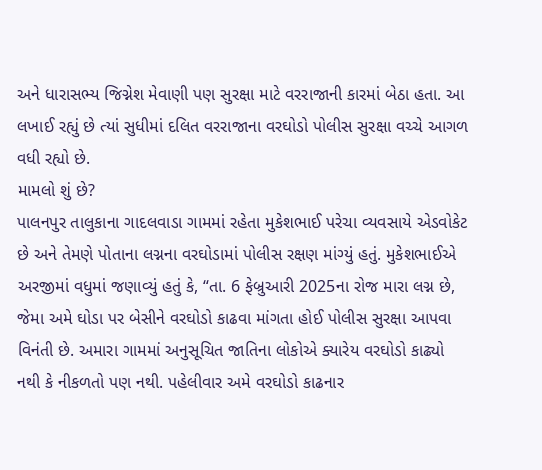અને ધારાસભ્ય જિગ્નેશ મેવાણી પણ સુરક્ષા માટે વરરાજાની કારમાં બેઠા હતા. આ લખાઈ રહ્યું છે ત્યાં સુધીમાં દલિત વરરાજાના વરઘોડો પોલીસ સુરક્ષા વચ્ચે આગળ વધી રહ્યો છે.
મામલો શું છે?
પાલનપુર તાલુકાના ગાદલવાડા ગામમાં રહેતા મુકેશભાઈ પરેચા વ્યવસાયે એડવોકેટ છે અને તેમણે પોતાના લગ્નના વરઘોડામાં પોલીસ રક્ષણ માંગ્યું હતું. મુકેશભાઈએ અરજીમાં વધુમાં જણાવ્યું હતું કે, “તા. 6 ફેબ્રુઆરી 2025ના રોજ મારા લગ્ન છે, જેમા અમે ઘોડા પર બેસીને વરઘોડો કાઢવા માંગતા હોઈ પોલીસ સુરક્ષા આપવા વિનંતી છે. અમારા ગામમાં અનુસૂચિત જાતિના લોકોએ ક્યારેય વરઘોડો કાઢ્યો નથી કે નીકળતો પણ નથી. પહેલીવાર અમે વરઘોડો કાઢનાર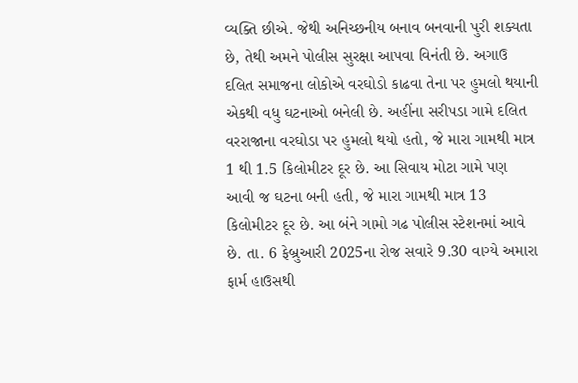વ્યક્તિ છીએ. જેથી અનિચ્છનીય બનાવ બનવાની પુરી શક્યતા છે, તેથી અમને પોલીસ સુરક્ષા આપવા વિનંતી છે. અગાઉ દલિત સમાજના લોકોએ વરઘોડો કાઢવા તેના પર હુમલો થયાની એકથી વધુ ઘટનાઓ બનેલી છે. અહીંના સરીપડા ગામે દલિત વરરાજાના વરઘોડા પર હુમલો થયો હતો, જે મારા ગામથી માત્ર 1 થી 1.5 કિલોમીટર દૂર છે. આ સિવાય મોટા ગામે પણ આવી જ ઘટના બની હતી, જે મારા ગામથી માત્ર 13 કિલોમીટર દૂર છે. આ બંને ગામો ગઢ પોલીસ સ્ટેશનમાં આવે છે. તા. 6 ફેબ્રુઆરી 2025ના રોજ સવારે 9.30 વાગ્યે અમારા ફાર્મ હાઉસથી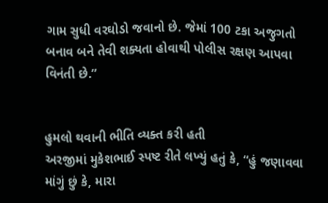ગામ સુધી વરઘોડો જવાનો છે. જેમાં 100 ટકા અજુગતો બનાવ બને તેવી શક્યતા હોવાથી પોલીસ રક્ષણ આપવા વિનંતી છે.”


હુમલો થવાની ભીતિ વ્યક્ત કરી હતી
અરજીમાં મુકેશભાઈ સ્પષ્ટ રીતે લખ્યું હતું કે, “હું જણાવવા માંગું છું કે, મારા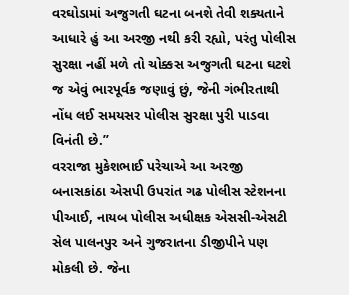વરઘોડામાં અજુગતી ઘટના બનશે તેવી શક્યતાને આધારે હું આ અરજી નથી કરી રહ્યો, પરંતુ પોલીસ સુરક્ષા નહીં મળે તો ચોક્કસ અજુગતી ઘટના ઘટશે જ એવું ભારપૂર્વક જણાવું છું, જેની ગંભીરતાથી નોંધ લઈ સમયસર પોલીસ સુરક્ષા પુરી પાડવા વિનંતી છે.”
વરરાજા મુકેશભાઈ પરેચાએ આ અરજી બનાસકાંઠા એસપી ઉપરાંત ગઢ પોલીસ સ્ટેશનના પીઆઈ, નાયબ પોલીસ અધીક્ષક એસસી-એસટી સેલ પાલનપુર અને ગુજરાતના ડીજીપીને પણ મોકલી છે. જેના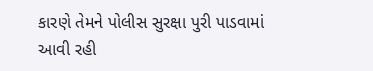કારણે તેમને પોલીસ સુરક્ષા પુરી પાડવામાં આવી રહી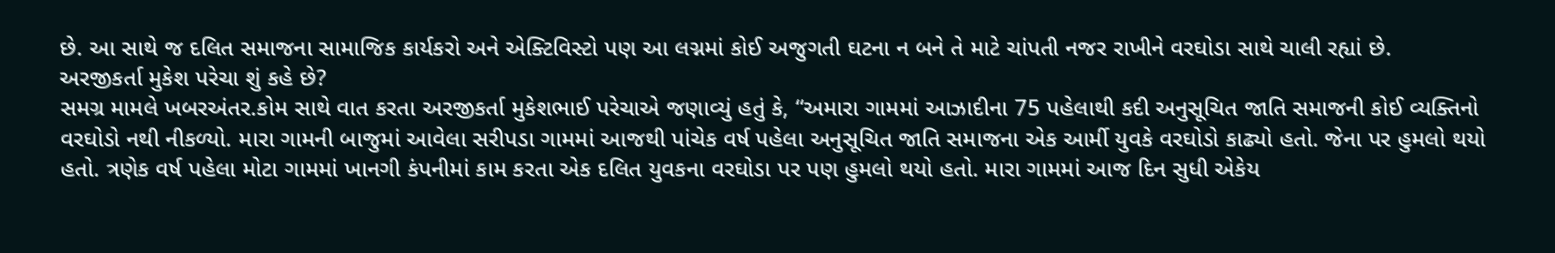છે. આ સાથે જ દલિત સમાજના સામાજિક કાર્યકરો અને એક્ટિવિસ્ટો પણ આ લગ્નમાં કોઈ અજુગતી ઘટના ન બને તે માટે ચાંપતી નજર રાખીને વરઘોડા સાથે ચાલી રહ્યાં છે.
અરજીકર્તા મુકેશ પરેચા શું કહે છે?
સમગ્ર મામલે ખબરઅંતર.કોમ સાથે વાત કરતા અરજીકર્તા મુકેશભાઈ પરેચાએ જણાવ્યું હતું કે, “અમારા ગામમાં આઝાદીના 75 પહેલાથી કદી અનુસૂચિત જાતિ સમાજની કોઈ વ્યક્તિનો વરઘોડો નથી નીકળ્યો. મારા ગામની બાજુમાં આવેલા સરીપડા ગામમાં આજથી પાંચેક વર્ષ પહેલા અનુસૂચિત જાતિ સમાજના એક આર્મી યુવકે વરઘોડો કાઢ્યો હતો. જેના પર હુમલો થયો હતો. ત્રણેક વર્ષ પહેલા મોટા ગામમાં ખાનગી કંપનીમાં કામ કરતા એક દલિત યુવકના વરઘોડા પર પણ હુમલો થયો હતો. મારા ગામમાં આજ દિન સુધી એકેય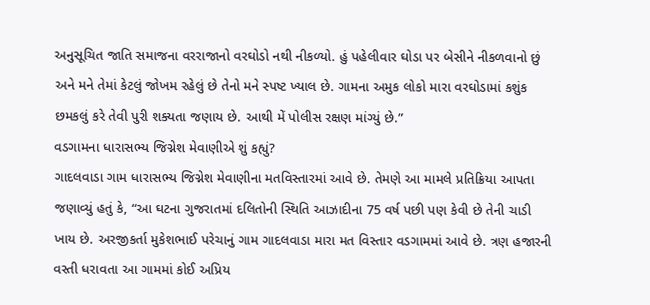અનુસૂચિત જાતિ સમાજના વરરાજાનો વરઘોડો નથી નીકળ્યો. હું પહેલીવાર ઘોડા પર બેસીને નીકળવાનો છું અને મને તેમાં કેટલું જોખમ રહેલું છે તેનો મને સ્પષ્ટ ખ્યાલ છે. ગામના અમુક લોકો મારા વરઘોડામાં કશુંક છમકલું કરે તેવી પુરી શક્યતા જણાય છે. આથી મેં પોલીસ રક્ષણ માંગ્યું છે.”
વડગામના ધારાસભ્ય જિગ્નેશ મેવાણીએ શું કહ્યું?
ગાદલવાડા ગામ ધારાસભ્ય જિગ્નેશ મેવાણીના મતવિસ્તારમાં આવે છે. તેમણે આ મામલે પ્રતિક્રિયા આપતા જણાવ્યું હતું કે, “આ ઘટના ગુજરાતમાં દલિતોની સ્થિતિ આઝાદીના 75 વર્ષ પછી પણ કેવી છે તેની ચાડી ખાય છે. અરજીકર્તા મુકેશભાઈ પરેચાનું ગામ ગાદલવાડા મારા મત વિસ્તાર વડગામમાં આવે છે. ત્રણ હજારની વસ્તી ધરાવતા આ ગામમાં કોઈ અપ્રિય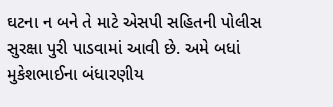ઘટના ન બને તે માટે એસપી સહિતની પોલીસ સુરક્ષા પુરી પાડવામાં આવી છે. અમે બધાં મુકેશભાઈના બંધારણીય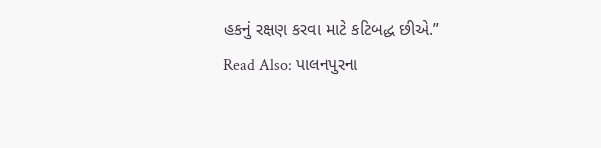હકનું રક્ષણ કરવા માટે કટિબદ્ધ છીએ.”
Read Also: પાલનપુરના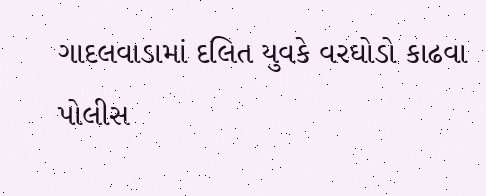ગાદલવાડામાં દલિત યુવકે વરઘોડો કાઢવા પોલીસ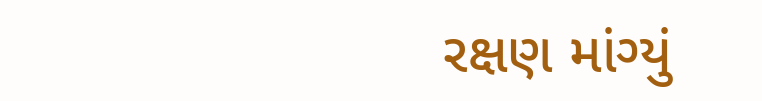રક્ષણ માંગ્યું